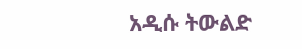አዲሱ ትውልድ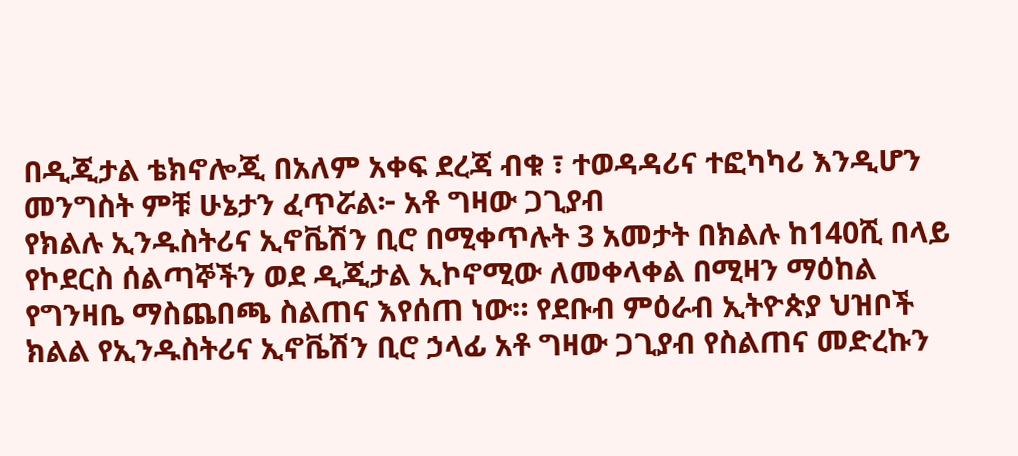በዲጂታል ቴክኖሎጂ በአለም አቀፍ ደረጃ ብቁ ፣ ተወዳዳሪና ተፎካካሪ እንዲሆን መንግስት ምቹ ሁኔታን ፈጥሯል፦ አቶ ግዛው ጋጊያብ
የክልሉ ኢንዱስትሪና ኢኖቬሽን ቢሮ በሚቀጥሉት 3 አመታት በክልሉ ከ140ሺ በላይ የኮደርስ ሰልጣኞችን ወደ ዲጂታል ኢኮኖሚው ለመቀላቀል በሚዛን ማዕከል የግንዛቤ ማስጨበጫ ስልጠና እየሰጠ ነው። የደቡብ ምዕራብ ኢትዮጵያ ህዝቦች ክልል የኢንዱስትሪና ኢኖቬሽን ቢሮ ኃላፊ አቶ ግዛው ጋጊያብ የስልጠና መድረኩን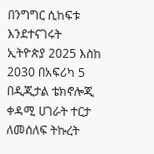በንግግር ሲከፍቱ እንደተናገሩት ኢትዮጵያ 2025 እስከ 2030 በአፍሪካ 5 በዲጂታል ቴክኖሎጂ ቀዳሚ ሀገራት ተርታ ለመሰለፍ ትኩረት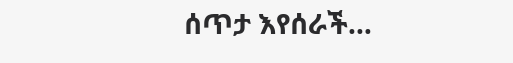ሰጥታ እየሰራች…